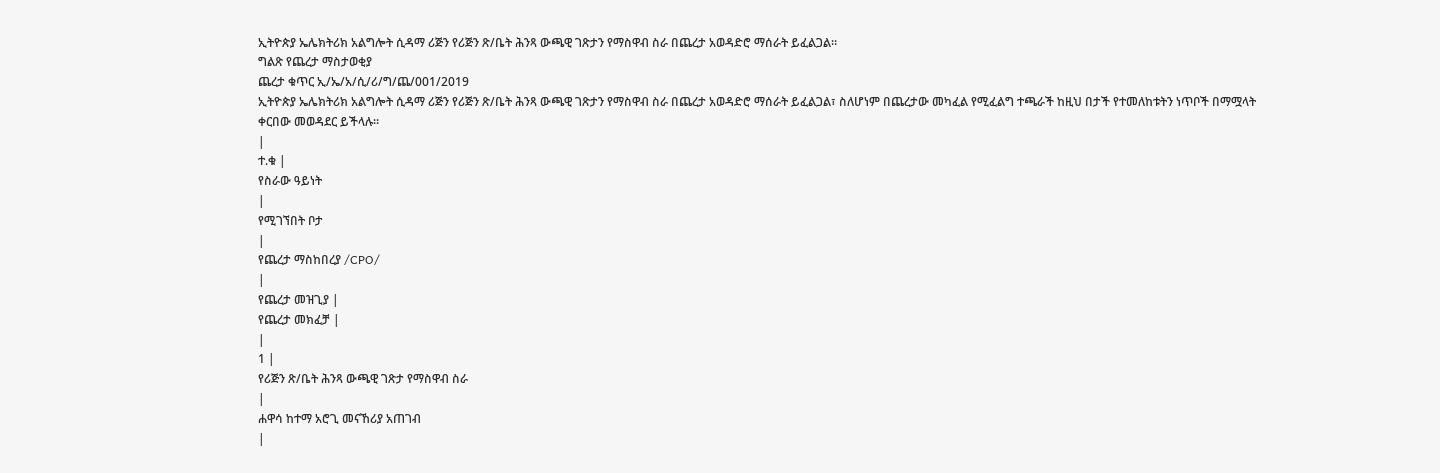ኢትዮጵያ ኤሌክትሪክ አልግሎት ሲዳማ ሪጅን የሪጅን ጽ/ቤት ሕንጻ ውጫዊ ገጽታን የማስዋብ ስራ በጨረታ አወዳድሮ ማሰራት ይፈልጋል።
ግልጽ የጨረታ ማስታወቂያ
ጨረታ ቁጥር ኢ/ኤ/አ/ሲ/ሪ/ግ/ጨ/001/2019
ኢትዮጵያ ኤሌክትሪክ አልግሎት ሲዳማ ሪጅን የሪጅን ጽ/ቤት ሕንጻ ውጫዊ ገጽታን የማስዋብ ስራ በጨረታ አወዳድሮ ማሰራት ይፈልጋል፣ ስለሆነም በጨረታው መካፈል የሚፈልግ ተጫራች ከዚህ በታች የተመለከቱትን ነጥቦች በማሟላት ቀርበው መወዳደር ይችላሉ፡፡
|
ተ.ቁ |
የስራው ዓይነት
|
የሚገኘበት ቦታ
|
የጨረታ ማስከበረያ /CPO/
|
የጨረታ መዝጊያ |
የጨረታ መክፈቻ |
|
1 |
የሪጅን ጽ/ቤት ሕንጻ ውጫዊ ገጽታ የማስዋብ ስራ
|
ሐዋሳ ከተማ አሮጊ መናኸሪያ አጠገብ
|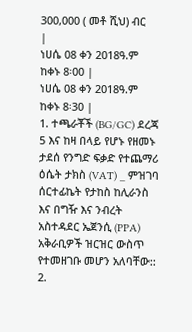300,000 ( መቶ ሺህ) ብር
|
ነሀሴ 08 ቀን 2018ዓ.ም ከቀኑ 8፡00 |
ነሀሴ 08 ቀን 2018ዓ.ም ከቀኑ 8፡30 |
1. ተጫራቾች (BG/GC) ደረጃ 5 እና ከዛ በላይ የሆኑ የዘመኑ ታደሰ የንግድ ፍቃድ የተጨማሪ ዕሴት ታክስ (VAT) _ ምዝገባ ሰርተፊኬት የታከስ ከሊራንስ እና በግዥ እና ንብረት አስተዳደር ኤጀንሲ (PPA) አቅራቢዎች ዝርዝር ውስጥ የተመዘገቡ መሆን አለባቸው::
2.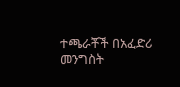ተጫራቾች በአፈድሪ መንግስት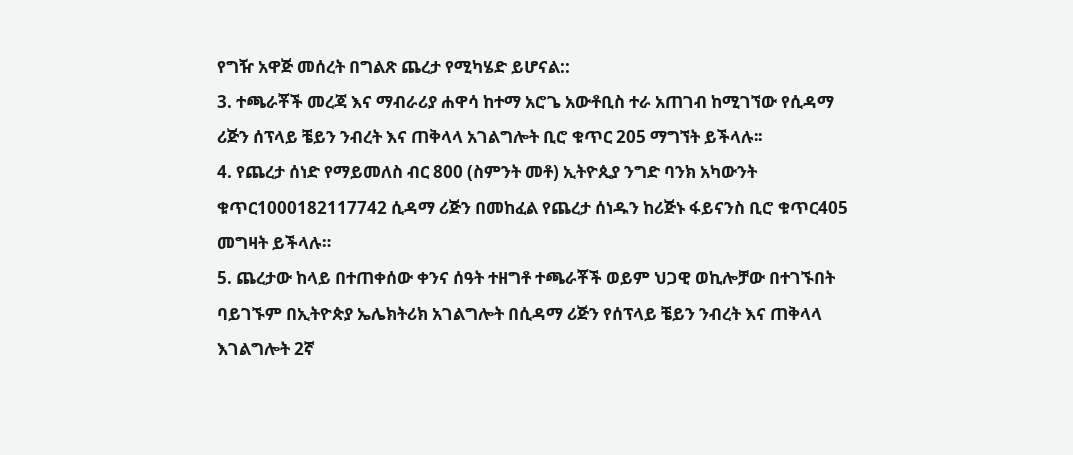የግዥ አዋጅ መሰረት በግልጽ ጨረታ የሚካሄድ ይሆናል::
3. ተጫራቾች መረጃ እና ማብራሪያ ሐዋሳ ከተማ አሮጌ አውቶቢስ ተራ አጠገብ ከሚገኘው የሲዳማ ሪጅን ሰፕላይ ቼይን ንብረት እና ጠቅላላ አገልግሎት ቢሮ ቁጥር 205 ማግኘት ይችላሉ፡፡
4. የጨረታ ሰነድ የማይመለስ ብር 800 (ስምንት መቶ) ኢትዮጲያ ንግድ ባንክ አካውንት ቁጥር1000182117742 ሲዳማ ሪጅን በመከፈል የጨረታ ሰነዱን ከሪጅኑ ፋይናንስ ቢሮ ቁጥር405 መግዛት ይችላሉ።
5. ጨረታው ከላይ በተጠቀሰው ቀንና ሰዓት ተዘግቶ ተጫራቾች ወይም ህጋዊ ወኪሎቻው በተገኙበት ባይገኙም በኢትዮጵያ ኤሌክትሪክ አገልግሎት በሲዳማ ሪጅን የሰፕላይ ቼይን ንብረት እና ጠቅላላ እገልግሎት 2ኛ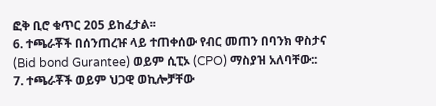ፎቅ ቢሮ ቁጥር 205 ይከፈታል፡፡
6. ተጫራቾች በሰንጠረዡ ላይ ተጠቀሰው የብር መጠን በባንክ ዋስታና (Bid bond Gurantee) ወይም ሲፒኦ (CPO) ማስያዝ አለባቸው::
7. ተጫራቾች ወይም ህጋዊ ወኪሎቻቸው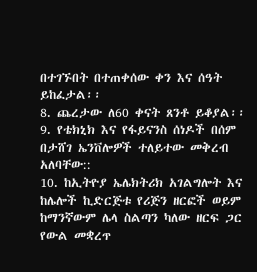በተገኙበት በተጠቀሰው ቀን እና ሰዓት ይከፈታል፡፡
8. ጨረታው ለ60 ቀናት ጸንቶ ይቆያል፡፡
9. የቴክኒክ እና የፋይናንስ ሰነዶች በሰም በታሸገ ኤንቨሎዎች ተለይተው መቅረብ አለባቸው::
10. ከኢትዮያ ኤሌክትሪክ አገልግሎት እና ከሌሎች ኪድርጅቱ የሪጅን ዘርፎች ወይም ከማንኛውም ሌላ ስልጣን ካለው ዘርፍ ጋር የውል መቋረጥ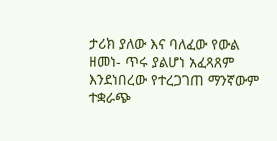ታሪክ ያለው እና ባለፈው የውል ዘመነ- ጥሩ ያልሆነ አፈጻጸም እንደነበረው የተረጋገጠ ማንኛውም ተቋራጭ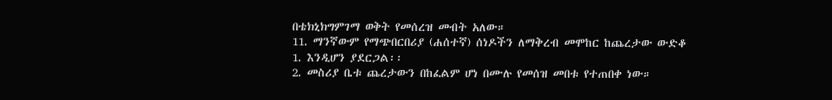በቴክኒክግምገማ ወቅት የመሰረዝ መብት አለው።
11. ማንኛውም የማጭበርበሪያ (ሐሰተኛ) ሰነዶችን ለማቅረብ መሞከር ከጨረታው ውድቆ
1. እንዲሆን ያደርጋል፡፡
2. መስሪያ ቤቱ ጨረታውን በከፈልም ሆነ በሙሉ የመሰዝ መበቱ የተጠበቀ ነው።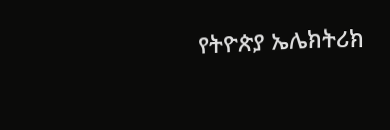የትዮጵያ ኤሌክትሪክ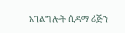አገልግሎት ሲዳማ ሪጅን